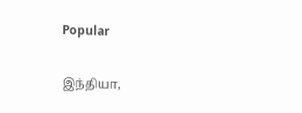Popular

இந்தியா,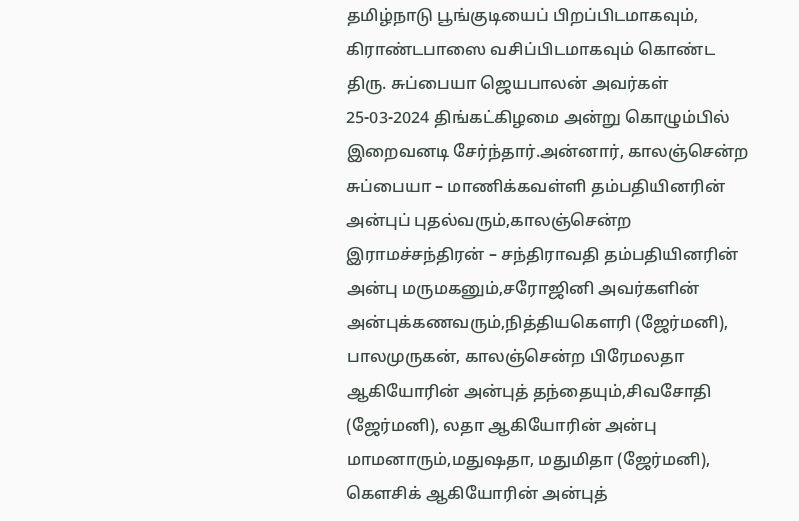தமிழ்நாடு பூங்குடியைப் பிறப்பிடமாகவும், கிராண்டபாஸை வசிப்பிடமாகவும் கொண்ட திரு. சுப்பையா ஜெயபாலன் அவர்கள் 25-03-2024 திங்கட்கிழமை அன்று கொழும்பில் இறைவனடி சேர்ந்தார்.அன்னார், காலஞ்சென்ற சுப்பையா – மாணிக்கவள்ளி தம்பதியினரின் அன்புப் புதல்வரும்,காலஞ்சென்ற இராமச்சந்திரன் – சந்திராவதி தம்பதியினரின் அன்பு மருமகனும்,சரோஜினி அவர்களின் அன்புக்கணவரும்,நித்தியகௌரி (ஜேர்மனி), பாலமுருகன், காலஞ்சென்ற பிரேமலதா ஆகியோரின் அன்புத் தந்தையும்,சிவசோதி (ஜேர்மனி), லதா ஆகியோரின் அன்பு மாமனாரும்,மதுஷதா, மதுமிதா (ஜேர்மனி), கௌசிக் ஆகியோரின் அன்புத்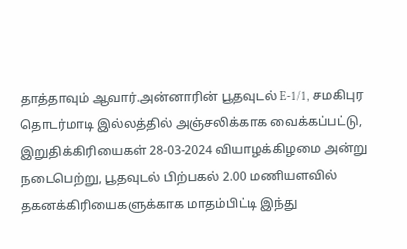தாத்தாவும் ஆவார்.அன்னாரின் பூதவுடல் E-1/1, சமகிபுர தொடர்மாடி இல்லத்தில் அஞ்சலிக்காக வைக்கப்பட்டு, இறுதிக்கிரியைகள் 28-03-2024 வியாழக்கிழமை அன்று நடைபெற்று, பூதவுடல் பிற்பகல் 2.00 மணியளவில் தகனக்கிரியைகளுக்காக மாதம்பிட்டி இந்து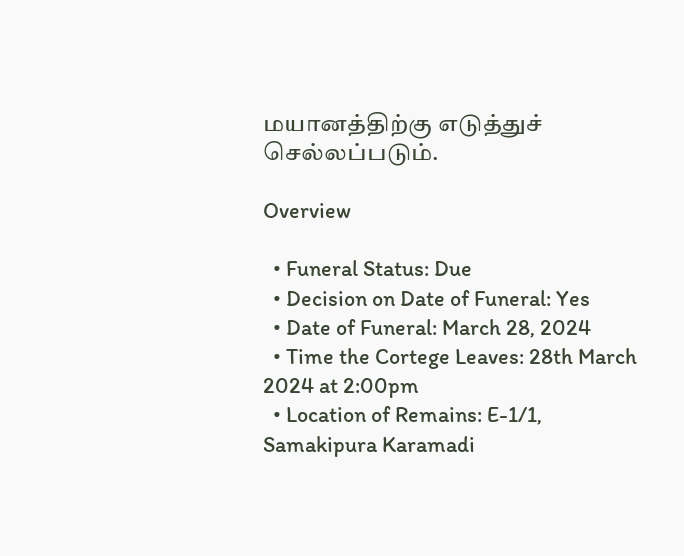மயானத்திற்கு எடுத்துச் செல்லப்படும்.

Overview

  • Funeral Status: Due
  • Decision on Date of Funeral: Yes
  • Date of Funeral: March 28, 2024
  • Time the Cortege Leaves: 28th March 2024 at 2:00pm
  • Location of Remains: E-1/1, Samakipura Karamadi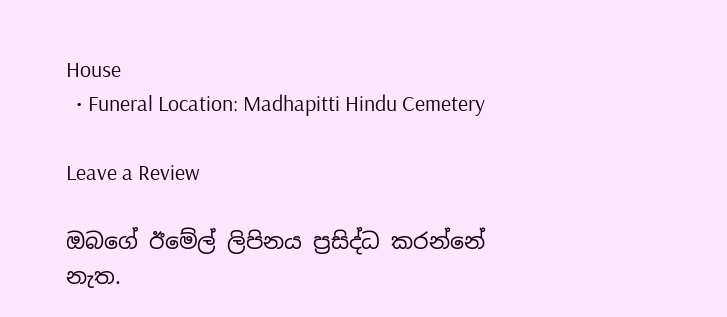House
  • Funeral Location: Madhapitti Hindu Cemetery

Leave a Review

ඔබගේ ඊමේල් ලිපිනය ප්‍රසිද්ධ කරන්නේ නැත.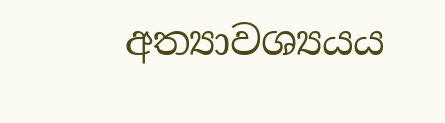අත්‍යාවශ්‍යයය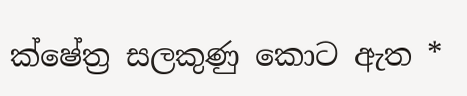ක්ෂේත්‍ර සලකුණු කොට ඇත *